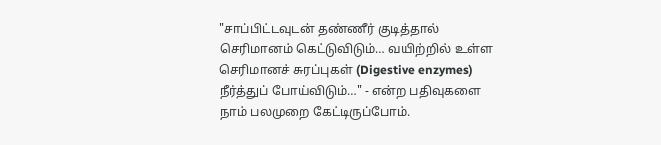"சாப்பிட்டவுடன் தண்ணீர் குடித்தால் செரிமானம் கெட்டுவிடும்… வயிற்றில் உள்ள செரிமானச் சுரப்புகள் (Digestive enzymes) நீர்த்துப் போய்விடும்…" - என்ற பதிவுகளை நாம் பலமுறை கேட்டிருப்போம்.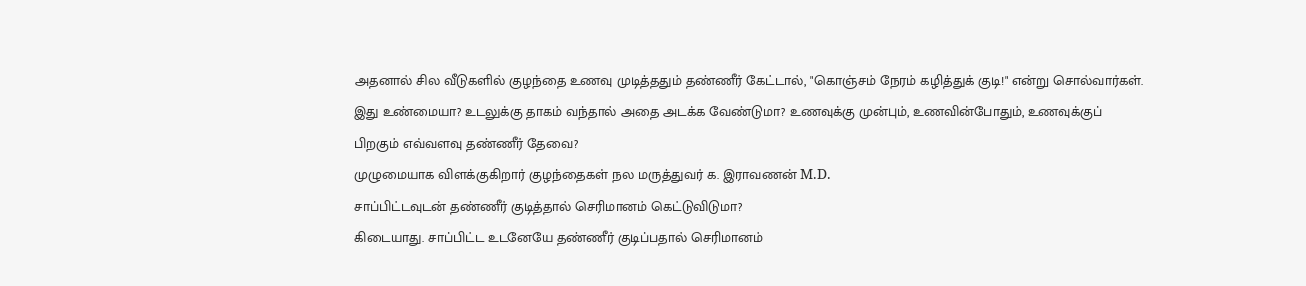அதனால் சில வீடுகளில் குழந்தை உணவு முடித்ததும் தண்ணீர் கேட்டால், "கொஞ்சம் நேரம் கழித்துக் குடி!" என்று சொல்வார்கள். இது உண்மையா? உடலுக்கு தாகம் வந்தால் அதை அடக்க வேண்டுமா? உணவுக்கு முன்பும், உணவின்போதும், உணவுக்குப் பிறகும் எவ்வளவு தண்ணீர் தேவை?
முழுமையாக விளக்குகிறார் குழந்தைகள் நல மருத்துவர் க. இராவணன் M.D.
சாப்பிட்டவுடன் தண்ணீர் குடித்தால் செரிமானம் கெட்டுவிடுமா?
கிடையாது. சாப்பிட்ட உடனேயே தண்ணீர் குடிப்பதால் செரிமானம்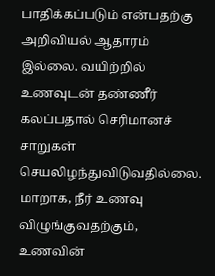பாதிக்கப்படும் என்பதற்கு அறிவியல் ஆதாரம் இல்லை. வயிற்றில் உணவுடன் தண்ணீர் கலப்பதால் செரிமானச் சாறுகள் செயலிழந்துவிடுவதில்லை. மாறாக, நீர் உணவு விழுங்குவதற்கும், உணவின்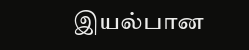இயல்பான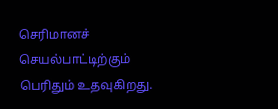செரிமானச் செயல்பாட்டிற்கும் பெரிதும் உதவுகிறது.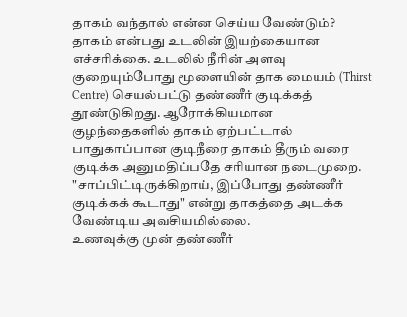தாகம் வந்தால் என்ன செய்ய வேண்டும்?
தாகம் என்பது உடலின் இயற்கையான எச்சரிக்கை. உடலில் நீரின் அளவு குறையும்போது மூளையின் தாக மையம் (Thirst Centre) செயல்பட்டு தண்ணீர் குடிக்கத் தூண்டுகிறது. ஆரோக்கியமான குழந்தைகளில் தாகம் ஏற்பட்டால் பாதுகாப்பான குடிநீரை தாகம் தீரும் வரை குடிக்க அனுமதிப்பதே சரியான நடைமுறை. "சாப்பிட்டிருக்கிறாய், இப்போது தண்ணீர் குடிக்கக் கூடாது" என்று தாகத்தை அடக்க வேண்டிய அவசியமில்லை.
உணவுக்கு முன் தண்ணீர்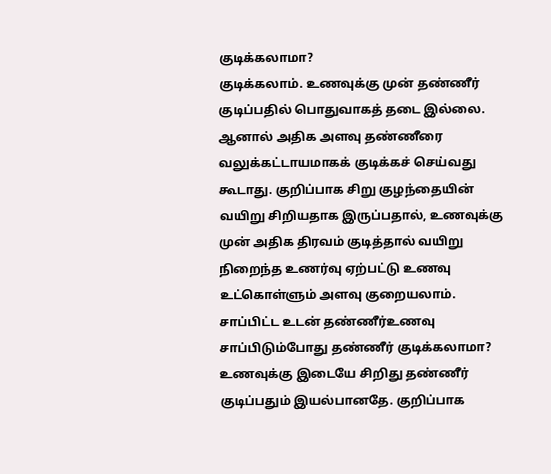குடிக்கலாமா?
குடிக்கலாம். உணவுக்கு முன் தண்ணீர் குடிப்பதில் பொதுவாகத் தடை இல்லை. ஆனால் அதிக அளவு தண்ணீரை வலுக்கட்டாயமாகக் குடிக்கச் செய்வது கூடாது. குறிப்பாக சிறு குழந்தையின் வயிறு சிறியதாக இருப்பதால், உணவுக்கு முன் அதிக திரவம் குடித்தால் வயிறு நிறைந்த உணர்வு ஏற்பட்டு உணவு உட்கொள்ளும் அளவு குறையலாம்.
சாப்பிட்ட உடன் தண்ணீர்உணவு சாப்பிடும்போது தண்ணீர் குடிக்கலாமா?
உணவுக்கு இடையே சிறிது தண்ணீர் குடிப்பதும் இயல்பானதே. குறிப்பாக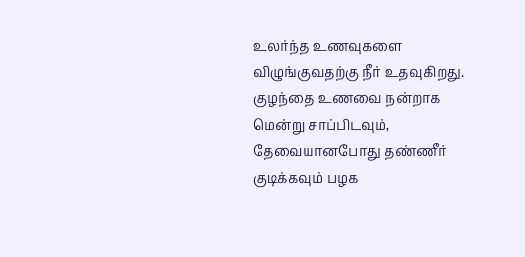உலர்ந்த உணவுகளை விழுங்குவதற்கு நீர் உதவுகிறது. குழந்தை உணவை நன்றாக மென்று சாப்பிடவும், தேவையானபோது தண்ணீர் குடிக்கவும் பழக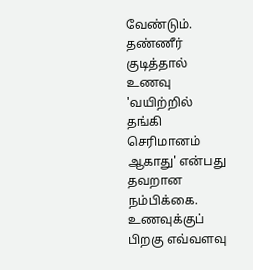வேண்டும். தண்ணீர் குடித்தால் உணவு 'வயிற்றில் தங்கி செரிமானம் ஆகாது' என்பது தவறான நம்பிக்கை.
உணவுக்குப் பிறகு எவ்வளவு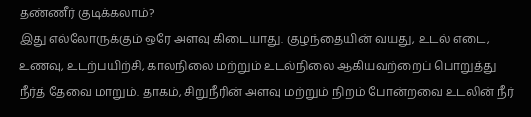தண்ணீர் குடிக்கலாம்?
இது எல்லோருக்கும் ஒரே அளவு கிடையாது. குழந்தையின் வயது, உடல் எடை, உணவு, உடற்பயிற்சி, காலநிலை மற்றும் உடல்நிலை ஆகியவற்றைப் பொறுத்து நீர்த் தேவை மாறும். தாகம், சிறுநீரின் அளவு மற்றும் நிறம் போன்றவை உடலின் நீர்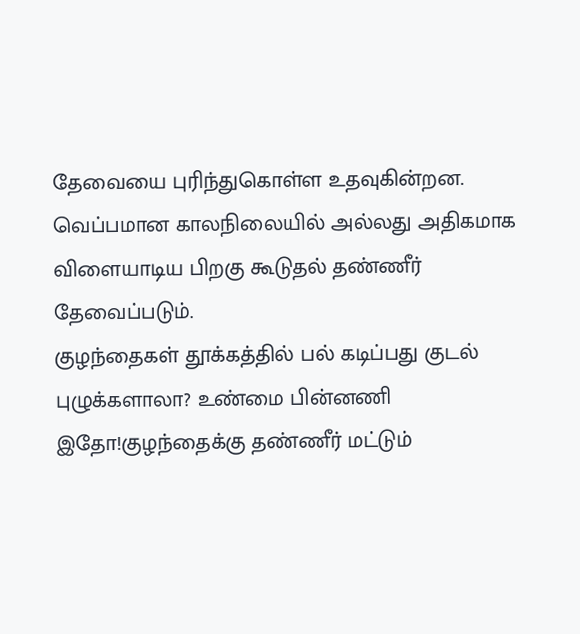தேவையை புரிந்துகொள்ள உதவுகின்றன. வெப்பமான காலநிலையில் அல்லது அதிகமாக விளையாடிய பிறகு கூடுதல் தண்ணீர் தேவைப்படும்.
குழந்தைகள் தூக்கத்தில் பல் கடிப்பது குடல் புழுக்களாலா? உண்மை பின்னணி இதோ!குழந்தைக்கு தண்ணீர் மட்டும்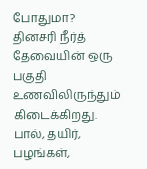போதுமா?
தினசரி நீர்த் தேவையின் ஒரு பகுதி உணவிலிருந்தும் கிடைக்கிறது. பால், தயிர், பழங்கள்,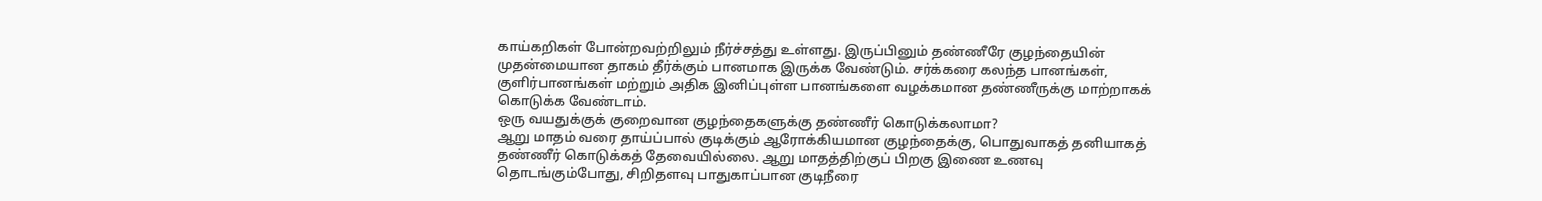காய்கறிகள் போன்றவற்றிலும் நீர்ச்சத்து உள்ளது. இருப்பினும் தண்ணீரே குழந்தையின் முதன்மையான தாகம் தீர்க்கும் பானமாக இருக்க வேண்டும். சர்க்கரை கலந்த பானங்கள், குளிர்பானங்கள் மற்றும் அதிக இனிப்புள்ள பானங்களை வழக்கமான தண்ணீருக்கு மாற்றாகக் கொடுக்க வேண்டாம்.
ஒரு வயதுக்குக் குறைவான குழந்தைகளுக்கு தண்ணீர் கொடுக்கலாமா?
ஆறு மாதம் வரை தாய்ப்பால் குடிக்கும் ஆரோக்கியமான குழந்தைக்கு, பொதுவாகத் தனியாகத் தண்ணீர் கொடுக்கத் தேவையில்லை. ஆறு மாதத்திற்குப் பிறகு இணை உணவு தொடங்கும்போது, சிறிதளவு பாதுகாப்பான குடிநீரை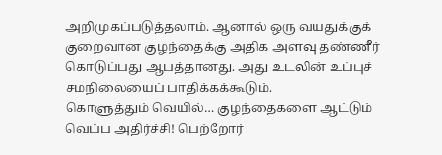அறிமுகப்படுத்தலாம். ஆனால் ஒரு வயதுக்குக் குறைவான குழந்தைக்கு அதிக அளவு தண்ணீர் கொடுப்பது ஆபத்தானது. அது உடலின் உப்புச் சமநிலையைப் பாதிக்கக்கூடும்.
கொளுத்தும் வெயில்… குழந்தைகளை ஆட்டும் வெப்ப அதிர்ச்சி! பெற்றோர்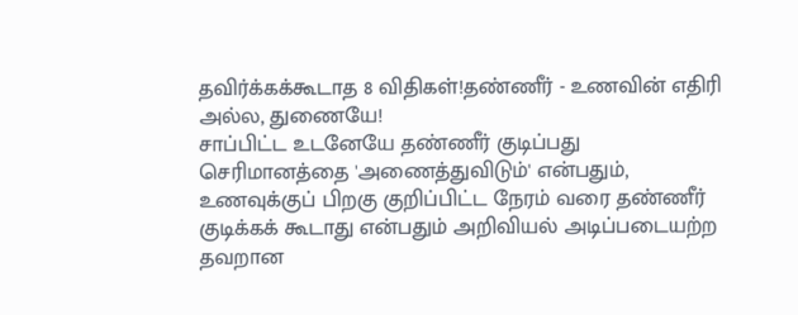தவிர்க்கக்கூடாத 8 விதிகள்!தண்ணீர் - உணவின் எதிரி அல்ல, துணையே!
சாப்பிட்ட உடனேயே தண்ணீர் குடிப்பது செரிமானத்தை 'அணைத்துவிடும்' என்பதும், உணவுக்குப் பிறகு குறிப்பிட்ட நேரம் வரை தண்ணீர் குடிக்கக் கூடாது என்பதும் அறிவியல் அடிப்படையற்ற தவறான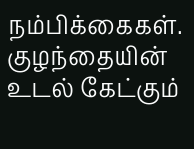நம்பிக்கைகள். குழந்தையின் உடல் கேட்கும்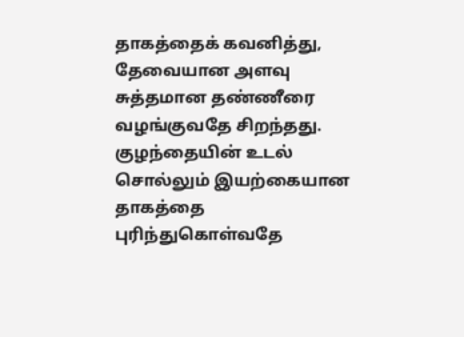தாகத்தைக் கவனித்து, தேவையான அளவு சுத்தமான தண்ணீரை வழங்குவதே சிறந்தது.
குழந்தையின் உடல் சொல்லும் இயற்கையான தாகத்தை புரிந்துகொள்வதே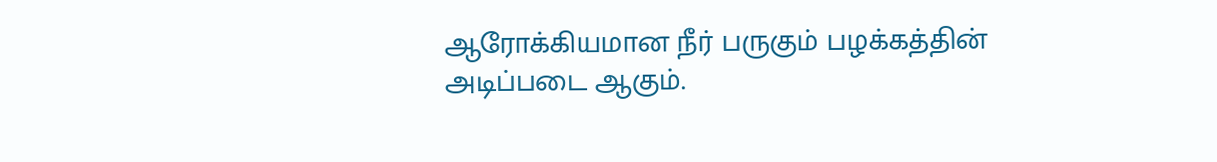ஆரோக்கியமான நீர் பருகும் பழக்கத்தின் அடிப்படை ஆகும்.